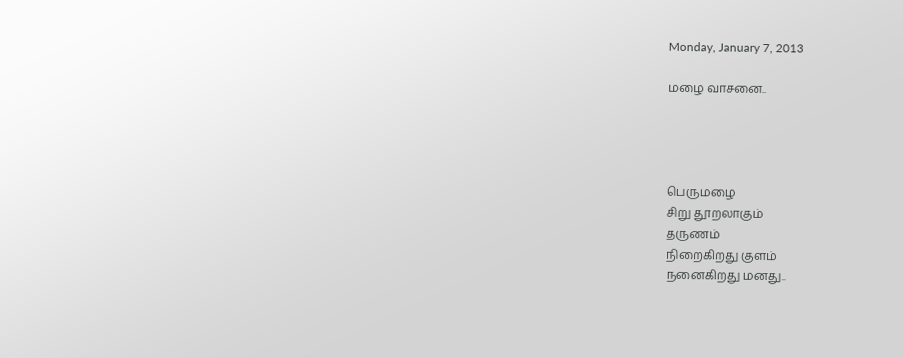Monday, January 7, 2013

மழை வாசனை..




பெருமழை
சிறு தூறலாகும்
தருணம்
நிறைகிறது குளம்
நனைகிறது மனது..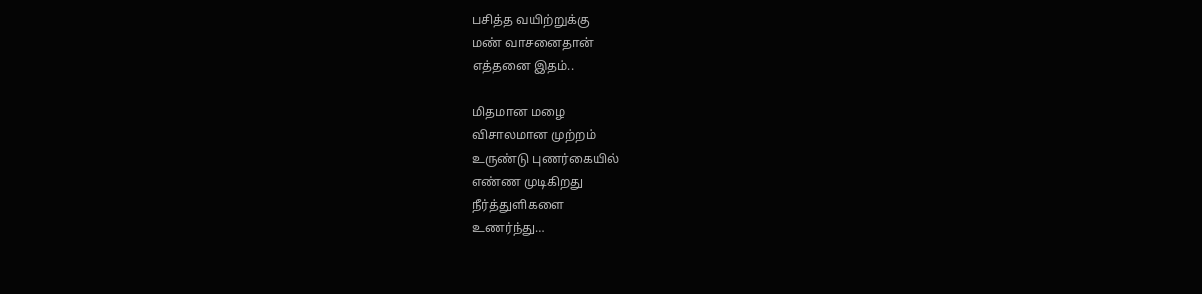பசித்த வயிற்றுக்கு
மண் வாசனைதான்
எத்தனை இதம்..

மிதமான மழை
விசாலமான முற்றம்
உருண்டு புணர்கையில்
எண்ண முடிகிறது
நீர்த்துளிகளை
உணர்ந்து…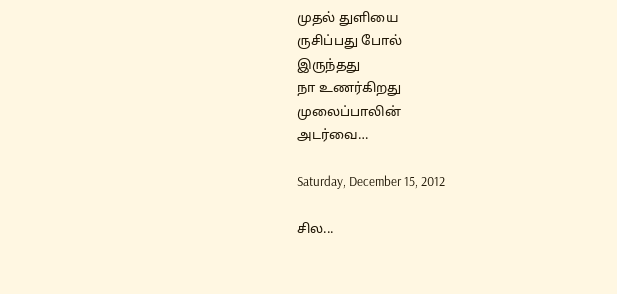முதல் துளியை
ருசிப்பது போல்
இருந்தது
நா உணர்கிறது
முலைப்பாலின்
அடர்வை…

Saturday, December 15, 2012

சில...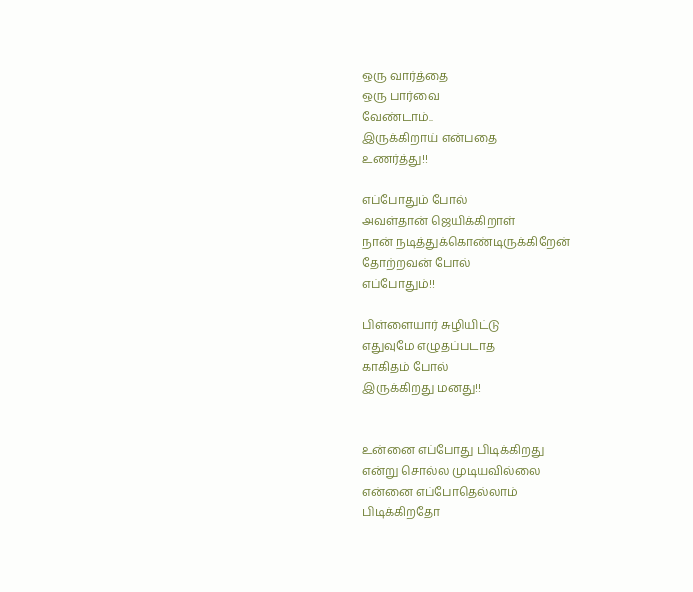ஒரு வார்த்தை
ஒரு பார்வை
வேண்டாம்..
இருக்கிறாய் என்பதை
உணர்த்து!!

எப்போதும் போல்
அவள்தான் ஜெயிக்கிறாள்
நான் நடித்துக்கொண்டிருக்கிறேன்
தோற்றவன் போல்
எப்போதும்!!

பிள்ளையார் சுழியிட்டு
எதுவுமே எழுதப்படாத
காகிதம் போல்
இருக்கிறது மனது!!


உன்னை எப்போது பிடிக்கிறது
என்று சொல்ல முடியவில்லை
என்னை எப்போதெல்லாம்
பிடிக்கிறதோ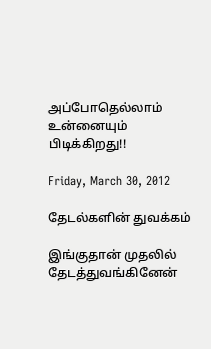அப்போதெல்லாம் உன்னையும்
பிடிக்கிறது!!

Friday, March 30, 2012

தேடல்களின் துவக்கம்

இங்குதான் முதலில் தேடத்துவங்கினேன்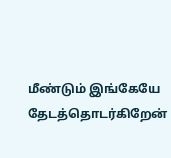மீண்டும் இங்கேயே தேடத்தொடர்கிறேன்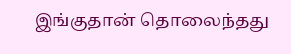இங்குதான் தொலைந்தது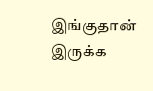இங்குதான் இருக்க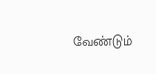வேண்டும்